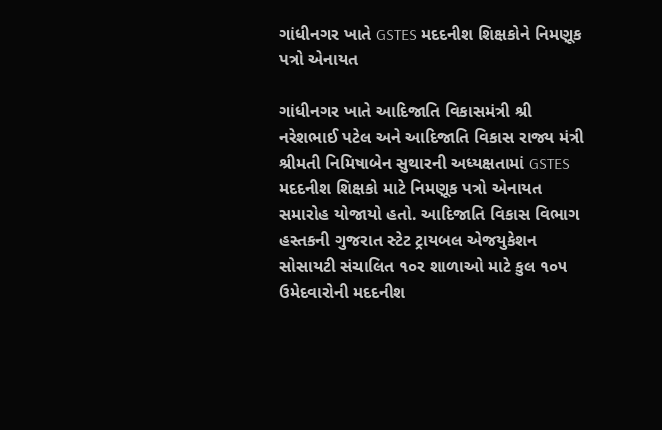ગાંધીનગર ખાતે GSTES મદદનીશ શિક્ષકોને નિમણૂક પત્રો એનાયત

ગાંધીનગર ખાતે આદિજાતિ વિકાસમંત્રી શ્રી નરેશભાઈ પટેલ અને આદિજાતિ વિકાસ રાજ્ય મંત્રી શ્રીમતી નિમિષાબેન સુથારની અધ્યક્ષતામાં GSTES મદદનીશ શિક્ષકો માટે નિમણૂક પત્રો એનાયત સમારોહ યોજાયો હતો. આદિજાતિ વિકાસ વિભાગ હસ્તકની ગુજરાત સ્ટેટ ટ્રાયબલ એજયુકેશન સોસાયટી સંચાલિત ૧૦ર શાળાઓ માટે કુલ ૧૦૫ ઉમેદવારોની મદદનીશ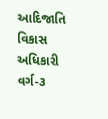આદિજાતિ વિકાસ અધિકારી વર્ગ-૩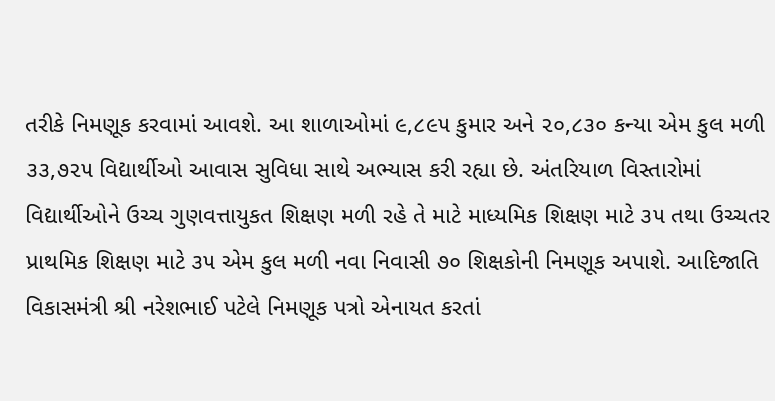તરીકે નિમણૂક કરવામાં આવશે. આ શાળાઓમાં ૯,૮૯૫ કુમાર અને ૨૦,૮૩૦ કન્યા એમ કુલ મળી ૩૩,૭૨૫ વિદ્યાર્થીઓ આવાસ સુવિધા સાથે અભ્યાસ કરી રહ્યા છે. અંતરિયાળ વિસ્તારોમાં વિદ્યાર્થીઓને ઉચ્ચ ગુણવત્તાયુકત શિક્ષણ મળી રહે તે માટે માધ્યમિક શિક્ષણ માટે ૩૫ તથા ઉચ્ચતર પ્રાથમિક શિક્ષણ માટે ૩૫ એમ કુલ મળી નવા નિવાસી ૭૦ શિક્ષકોની નિમણૂક અપાશે. આદિજાતિ વિકાસમંત્રી શ્રી નરેશભાઈ પટેલે નિમણૂક પત્રો એનાયત કરતાં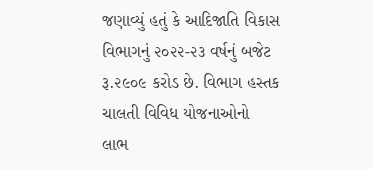જણાવ્યું હતું કે આદિજાતિ વિકાસ વિભાગનું ૨૦૨૨-૨૩ વર્ષનું બજેટ રૂ.૨૯૦૯ કરોડ છે. વિભાગ હસ્તક ચાલતી વિવિધ યોજનાઓનો લાભ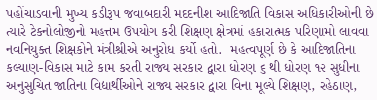પહોંચાડવાની મુખ્ય કડીરૂપ જવાબદારી મદદનીશ આદિજાતિ વિકાસ અધિકારીઓની છે ત્યારે ટેકનોલોજીનો મહત્તમ ઉપયોગ કરી શિક્ષણ ક્ષેત્રમાં હકારાત્મક પરિણામો લાવવા નવનિયુક્ત શિક્ષકોને મંત્રીશ્રીએ અનુરોધ કર્યો હતો.  મહત્વપૂર્ણ છે કે આદિજાતિના કલ્યાણ-વિકાસ માટે કામ કરતી રાજ્ય સરકાર દ્વારા ધોરણ ૬ થી ધોરણ ૧૨ સુધીના અનુસુચિત જાતિના વિદ્યાર્થીઓને રાજ્ય સરકાર દ્વારા વિના મૂલ્યે શિક્ષણ, રહેઠાણ,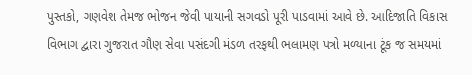પુસ્તકો, ગણવેશ તેમજ ભોજન જેવી પાયાની સગવડો પૂરી પાડવામાં આવે છે. આદિજાતિ વિકાસ વિભાગ દ્વારા ગુજરાત ગૌણ સેવા પસંદગી મંડળ તરફથી ભલામણ પત્રો મળ્યાના ટૂંક જ સમયમાં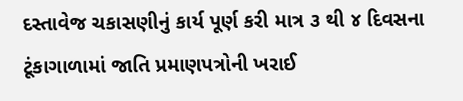દસ્તાવેજ ચકાસણીનું કાર્ય પૂર્ણ કરી માત્ર ૩ થી ૪ દિવસના ટૂંકાગાળામાં જાતિ પ્રમાણપત્રોની ખરાઈ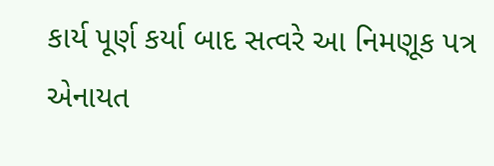કાર્ય પૂર્ણ કર્યા બાદ સત્વરે આ નિમણૂક પત્ર એનાયત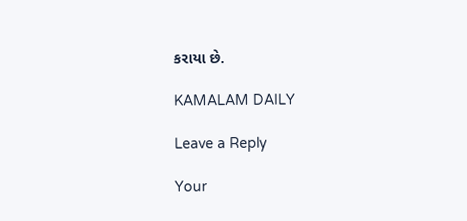કરાયા છે.

KAMALAM DAILY

Leave a Reply

Your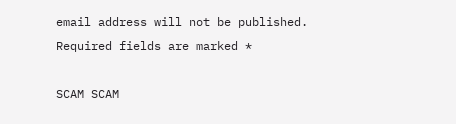email address will not be published. Required fields are marked *

SCAM SCAM